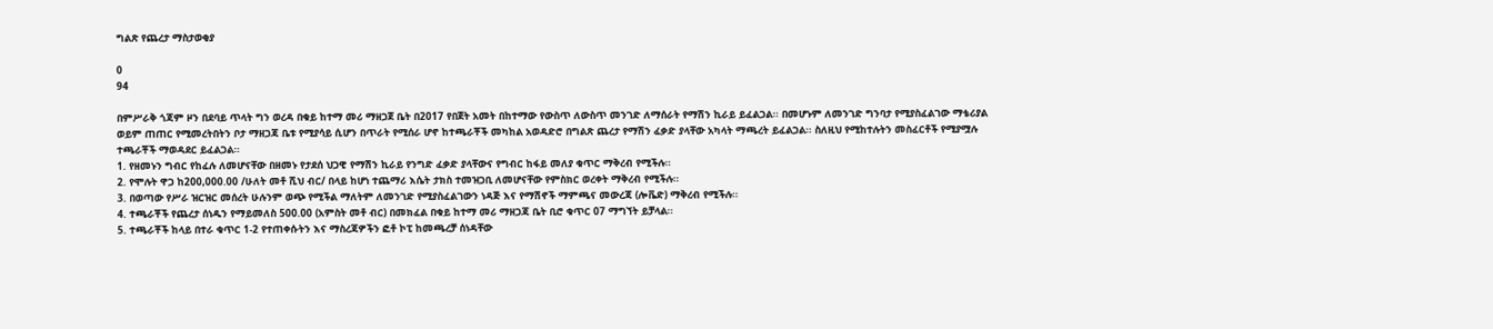ግልጽ የጨረታ ማስታወቂያ

0
94

በምሥራቅ ጎጃም ዞን በደባይ ጥላት ግን ወረዳ በቁይ ከተማ መሪ ማዘጋጀ ቤት በ2017 የበጀት አመት በከተማው የውስጥ ለውስጥ መንገድ ለማሰራት የማሽን ኪራይ ይፈልጋል፡፡ በመሆኑም ለመንገድ ግንባታ የሚያስፈልገው ማቴሪያል ወይም ጠጠር የሚመረትበትን ቦታ ማዘጋጃ ቤቱ የሚያሳይ ሲሆን በጥራት የሚሰራ ሆኖ ከተጫራቾች መካከል አወዳድሮ በግልጽ ጨረታ የማሽን ፈቃድ ያላቸው አካላት ማጫረት ይፈልጋል፡፡ ስለዚህ የሚከተሉትን መስፈርቶች የሚያሟሉ ተጫራቾች ማወዳደር ይፈልጋል፡፡
1. የዘመኑን ግብር የከፈሉ ለመሆናቸው በዘመኑ የታደሰ ህጋዊ የማሽን ኪራይ የንግድ ፈቃድ ያላቸውና የግብር ከፋይ መለያ ቁጥር ማቅረብ የሚችሉ፡፡
2. የሞሉት ዋጋ ከ200,000.00 /ሁለት መቶ ሺህ ብር/ በላይ ከሆነ ተጨማሪ እሴት ታክስ ተመዝጋቢ ለመሆናቸው የምስክር ወረቀት ማቅረብ የሚችሉ፡፡
3. በወጣው የሥራ ዝርዝር መሰረት ሁሉንም ወጭ የሚችል ማለትም ለመንገድ የሚያስፈልገውን ነዳጅ እና የማሽኖች ማምጫና መውረጃ (ሎቬድ) ማቅረብ የሚችሉ፡፡
4. ተጫራቾች የጨረታ ሰነዱን የማይመለስ 500.00 (አምስት መቶ ብር) በመክፈል በቁይ ከተማ መሪ ማዘጋጃ ቤት ቢሮ ቁጥር 07 ማግኘት ይቻላል፡፡
5. ተጫራቾች ከላይ በተራ ቁጥር 1-2 የተጠቀሱትን እና ማስረጃዎችን ፎቶ ኮፒ ከመጫረቻ ሰነዳቸው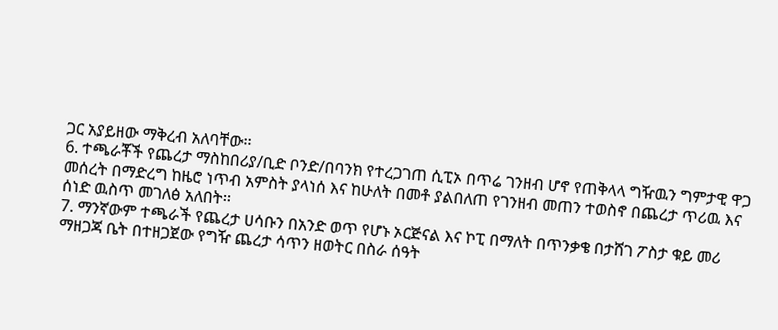ጋር አያይዘው ማቅረብ አለባቸው፡፡
6. ተጫራቾች የጨረታ ማስከበሪያ/ቢድ ቦንድ/በባንክ የተረጋገጠ ሲፒኦ በጥሬ ገንዘብ ሆኖ የጠቅላላ ግዥዉን ግምታዊ ዋጋ መሰረት በማድረግ ከዜሮ ነጥብ አምስት ያላነሰ እና ከሁለት በመቶ ያልበለጠ የገንዘብ መጠን ተወስኖ በጨረታ ጥሪዉ እና ሰነድ ዉስጥ መገለፅ አለበት፡፡
7. ማንኛውም ተጫራች የጨረታ ሀሳቡን በአንድ ወጥ የሆኑ ኦርጅናል እና ኮፒ በማለት በጥንቃቄ በታሸገ ፖስታ ቁይ መሪ ማዘጋጃ ቤት በተዘጋጀው የግዥ ጨረታ ሳጥን ዘወትር በስራ ሰዓት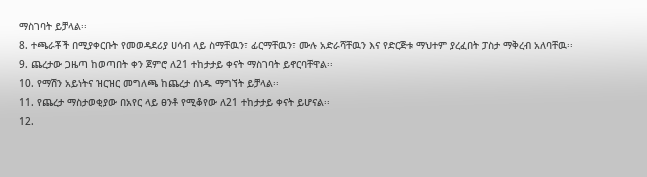ማስገባት ይቻላል፡፡
8. ተጫራቾች በሚያቀርቡት የመወዳደሪያ ሀሳብ ላይ ስማቸዉን፣ ፊርማቸዉን፣ ሙሉ አድራሻቸዉን እና የድርጅቱ ማህተም ያረፈበት ፓስታ ማቅረብ አለባቸዉ፡፡
9. ጨረታው ጋዜጣ ከወጣበት ቀን ጀምሮ ለ21 ተከታታይ ቀናት ማስገባት ይኖርባቸዋል፡፡
10. የማሽን አይነትና ዝርዝር መግለጫ ከጨረታ ሰነዱ ማግኘት ይቻላል፡፡
11. የጨረታ ማስታወቂያው በአየር ላይ ፀንቶ የሚቆየው ለ21 ተከታታይ ቀናት ይሆናል፡፡
12.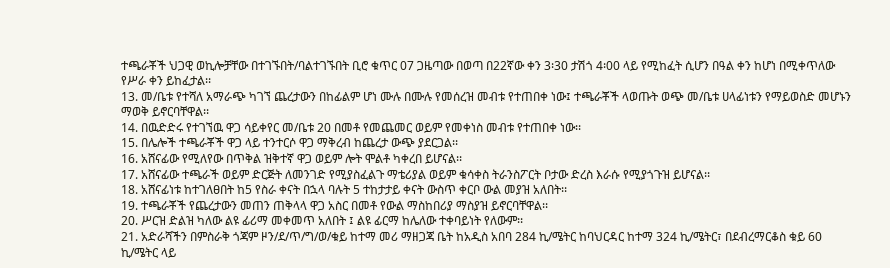ተጫራቾች ህጋዊ ወኪሎቻቸው በተገኙበት/ባልተገኙበት ቢሮ ቁጥር 07 ጋዜጣው በወጣ በ22ኛው ቀን 3፡30 ታሽጎ 4፡00 ላይ የሚከፈት ሲሆን በዓል ቀን ከሆነ በሚቀጥለው የሥራ ቀን ይከፈታል፡፡
13. መ/ቤቱ የተሻለ አማራጭ ካገኘ ጨረታውን በከፊልም ሆነ ሙሉ በሙሉ የመሰረዝ መብቱ የተጠበቀ ነው፤ ተጫራቾች ላወጡት ወጭ መ/ቤቱ ሀላፊነቱን የማይወስድ መሆኑን ማወቅ ይኖርባቸዋል፡፡
14. በዉድድሩ የተገኘዉ ዋጋ ሳይቀየር መ/ቤቱ 20 በመቶ የመጨመር ወይም የመቀነስ መብቱ የተጠበቀ ነው፡፡
15. በሌሎች ተጫራቾች ዋጋ ላይ ተንተርሶ ዋጋ ማቅረብ ከጨረታ ውጭ ያደርጋል፡፡
16. አሸናፊው የሚለየው በጥቅል ዝቅተኛ ዋጋ ወይም ሎት ሞልቶ ካቀረበ ይሆናል፡፡
17. አሸናፊው ተጫራች ወይም ድርጅት ለመንገድ የሚያስፈልጉ ማቴሪያል ወይም ቁሳቀስ ትራንስፖርት ቦታው ድረስ እራሱ የሚያጎጉዝ ይሆናል፡፡
18. አሸናፊነቱ ከተገለፀበት ከ5 የስራ ቀናት በኋላ ባሉት 5 ተከታታይ ቀናት ውስጥ ቀርቦ ውል መያዝ አለበት፡፡
19. ተጫራቾች የጨረታውን መጠን ጠቅላላ ዋጋ አስር በመቶ የውል ማስከበሪያ ማስያዝ ይኖርባቸዋል፡፡
20. ሥርዝ ድልዝ ካለው ልዩ ፊሪማ መቀመጥ አለበት ፤ ልዩ ፊርማ ከሌለው ተቀባይነት የለውም፡፡
21. አድራሻችን በምስራቅ ጎጃም ዞን/ደ/ጥ/ግ/ወ/ቁይ ከተማ መሪ ማዘጋጃ ቤት ከአዲስ አበባ 284 ኪ/ሜትር ከባህርዳር ከተማ 324 ኪ/ሜትር፣ በደብረማርቆስ ቁይ 60 ኪ/ሜትር ላይ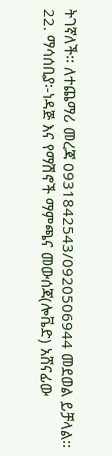ትገኛለች፡፡ ለተጨማሪ መረጃ 0931842543/0920506944 መደወል ይቻላል፡፡
22. ማሳሰቢያ፡-ነዳጅ እና የማሽኖች ማምጫና መውሰጃ(ሎቬድ) አሸናፊው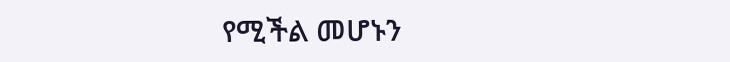የሚችል መሆኑን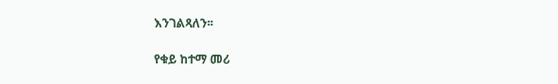እንገልጻለን፡፡

የቁይ ከተማ መሪ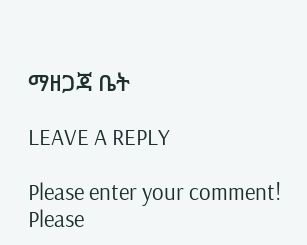ማዘጋጃ ቤት

LEAVE A REPLY

Please enter your comment!
Please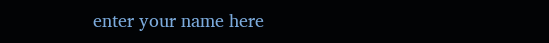enter your name here